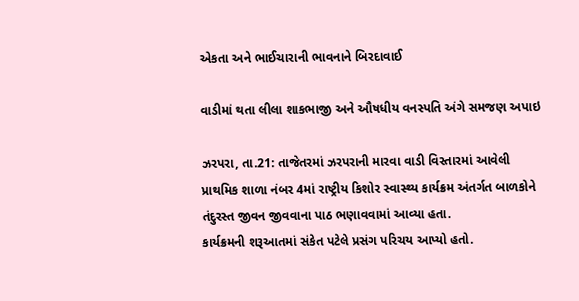એકતા અને ભાઈચારાની ભાવનાને બિરદાવાઈ

વાડીમાં થતા લીલા શાકભાજી અને ઔષધીય વનસ્પતિ અંગે સમજણ અપાઇ

ઝરપરા, તા.21: તાજેતરમાં ઝરપરાની મારવા વાડી વિસ્તારમાં આવેલી પ્રાથમિક શાળા નંબર 4માં રાષ્ટ્રીય કિશોર સ્વાસ્થ્ય કાર્યક્રમ અંતર્ગત બાળકોને તંદુરસ્ત જીવન જીવવાના પાઠ ભણાવવામાં આવ્યા હતા.
કાર્યક્રમની શરૂઆતમાં સંકેત પટેલે પ્રસંગ પરિચય આપ્યો હતો.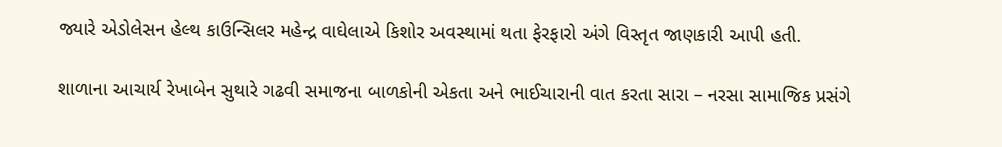જ્યારે એડોલેસન હેલ્થ કાઉન્સિલર મહેન્દ્ર વાઘેલાએ કિશોર અવસ્થામાં થતા ફેરફારો અંગે વિસ્તૃત જાણકારી આપી હતી.

શાળાના આચાર્ય રેખાબેન સુથારે ગઢવી સમાજના બાળકોની એકતા અને ભાઈચારાની વાત કરતા સારા – નરસા સામાજિક પ્રસંગે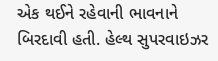એક થઈને રહેવાની ભાવનાને બિરદાવી હતી. હેલ્થ સુપરવાઇઝર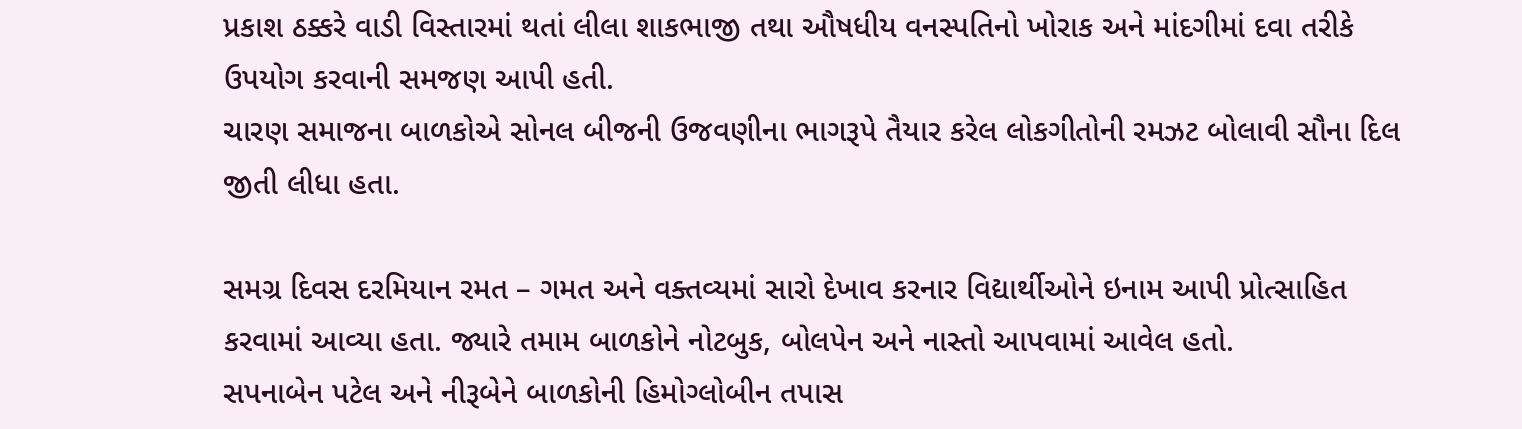પ્રકાશ ઠક્કરે વાડી વિસ્તારમાં થતાં લીલા શાકભાજી તથા ઔષધીય વનસ્પતિનો ખોરાક અને માંદગીમાં દવા તરીકે ઉપયોગ કરવાની સમજણ આપી હતી.
ચારણ સમાજના બાળકોએ સોનલ બીજની ઉજવણીના ભાગરૂપે તૈયાર કરેલ લોકગીતોની રમઝટ બોલાવી સૌના દિલ જીતી લીધા હતા.

સમગ્ર દિવસ દરમિયાન રમત – ગમત અને વક્તવ્યમાં સારો દેખાવ કરનાર વિદ્યાર્થીઓને ઇનામ આપી પ્રોત્સાહિત કરવામાં આવ્યા હતા. જ્યારે તમામ બાળકોને નોટબુક, બોલપેન અને નાસ્તો આપવામાં આવેલ હતો.
સપનાબેન પટેલ અને નીરૂબેને બાળકોની હિમોગ્લોબીન તપાસ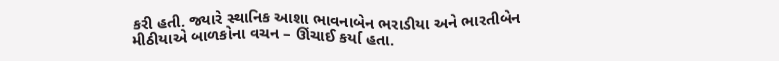કરી હતી. જ્યારે સ્થાનિક આશા ભાવનાબેન ભરાડીયા અને ભારતીબેન મીઠીયાએ બાળકોના વચન – ઊંચાઈ કર્યા હતા.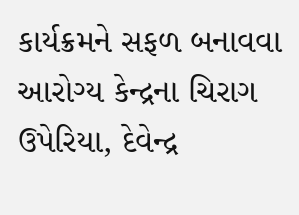કાર્યક્રમને સફળ બનાવવા આરોગ્ય કેન્દ્રના ચિરાગ ઉપેરિયા, દેવેન્દ્ર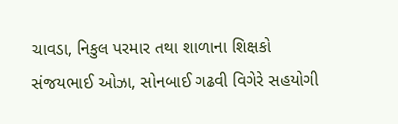ચાવડા, નિકુલ પરમાર તથા શાળાના શિક્ષકો સંજયભાઈ ઓઝા, સોનબાઈ ગઢવી વિગેરે સહયોગી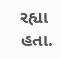રહ્યા હતા.